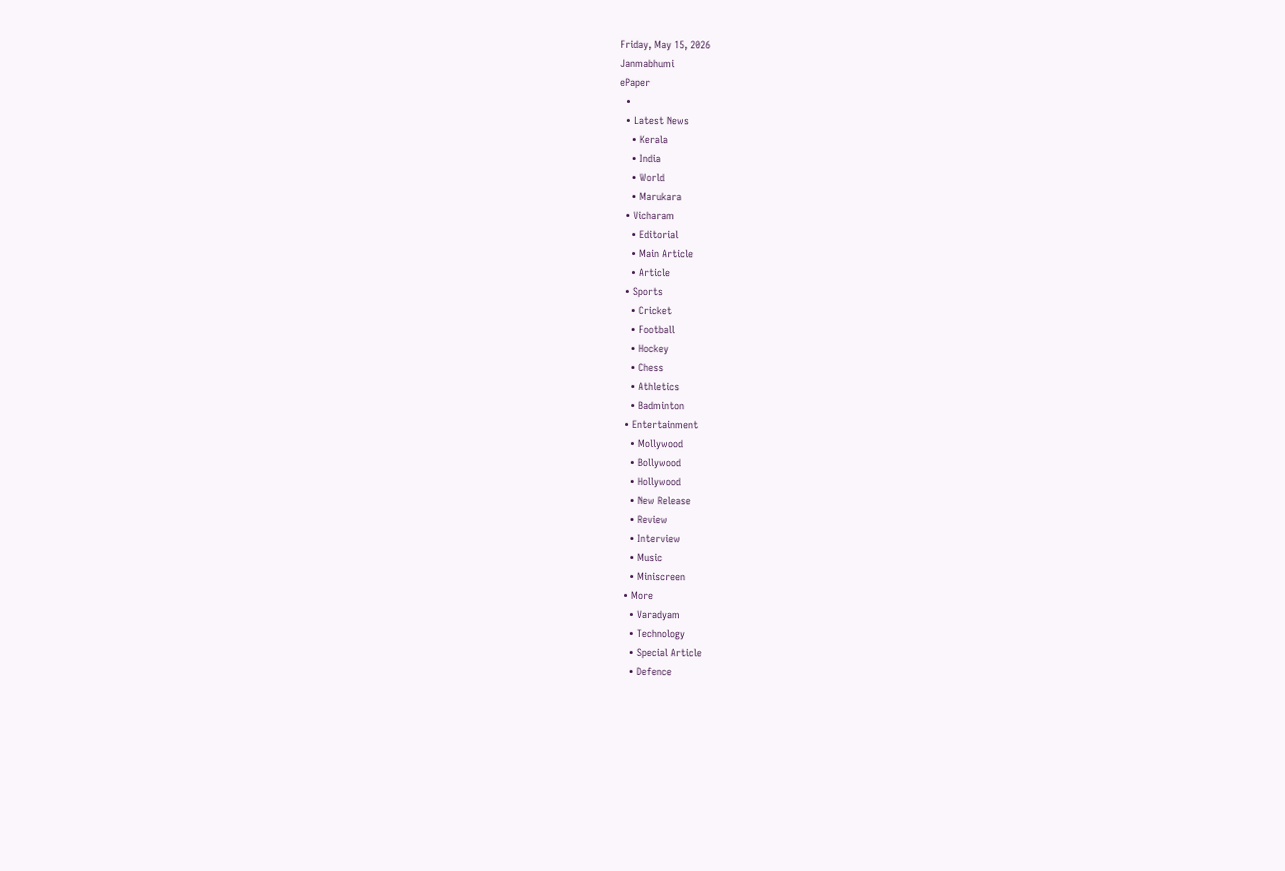Friday, May 15, 2026
Janmabhumi
ePaper
  •
  • Latest News
    • Kerala
    • India
    • World
    • Marukara
  • Vicharam
    • Editorial
    • Main Article
    • Article
  • Sports
    • Cricket
    • Football
    • Hockey
    • Chess
    • Athletics
    • Badminton
  • Entertainment
    • Mollywood
    • Bollywood
    • Hollywood
    • New Release
    • Review
    • Interview
    • Music
    • Miniscreen
  • More
    • Varadyam
    • Technology
    • Special Article
    • Defence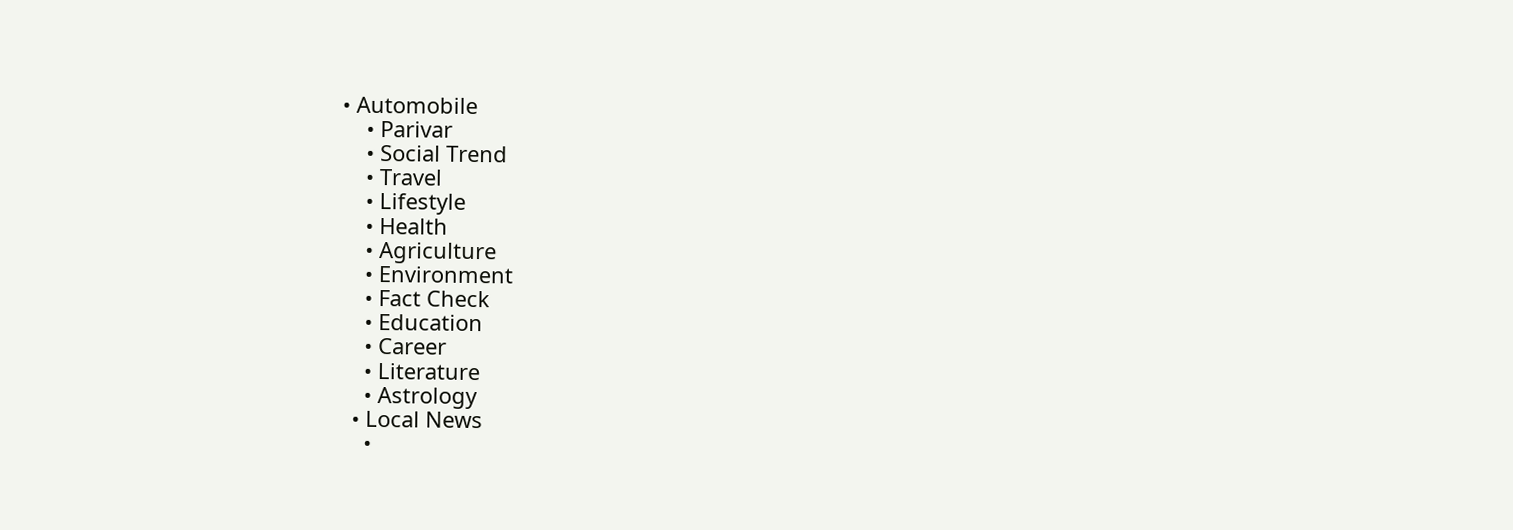• Automobile
    • Parivar
    • Social Trend
    • Travel
    • Lifestyle
    • Health
    • Agriculture
    • Environment
    • Fact Check
    • Education
    • Career
    • Literature
    • Astrology
  • Local News
    •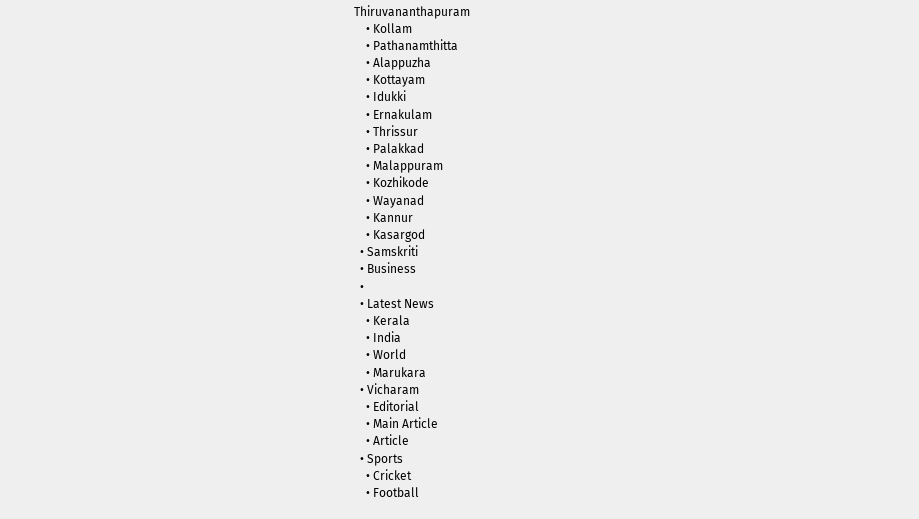Thiruvananthapuram
    • Kollam
    • Pathanamthitta
    • Alappuzha
    • Kottayam
    • Idukki
    • Ernakulam
    • Thrissur
    • Palakkad
    • Malappuram
    • Kozhikode
    • Wayanad
    • Kannur
    • Kasargod
  • Samskriti
  • Business
  •
  • Latest News
    • Kerala
    • India
    • World
    • Marukara
  • Vicharam
    • Editorial
    • Main Article
    • Article
  • Sports
    • Cricket
    • Football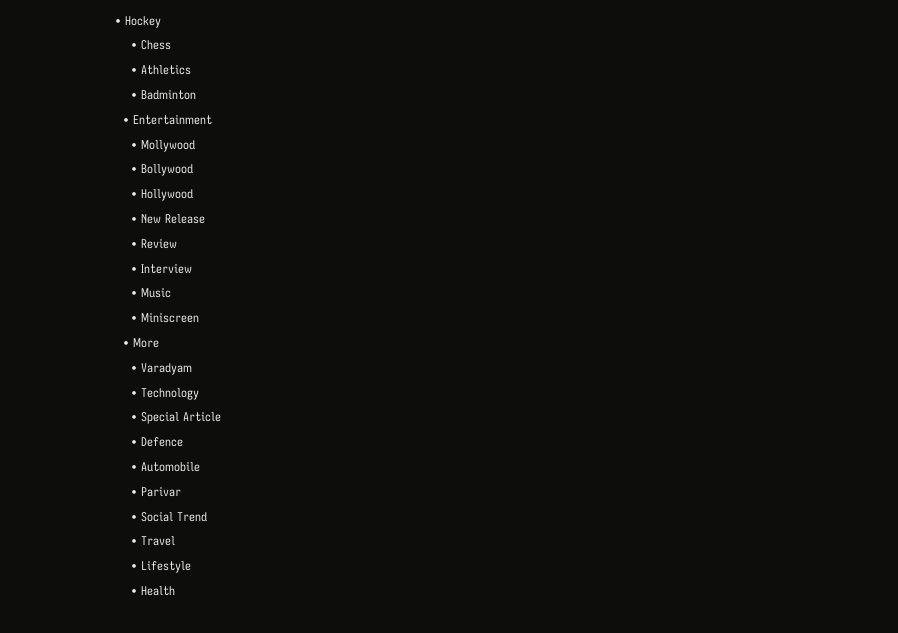• Hockey
    • Chess
    • Athletics
    • Badminton
  • Entertainment
    • Mollywood
    • Bollywood
    • Hollywood
    • New Release
    • Review
    • Interview
    • Music
    • Miniscreen
  • More
    • Varadyam
    • Technology
    • Special Article
    • Defence
    • Automobile
    • Parivar
    • Social Trend
    • Travel
    • Lifestyle
    • Health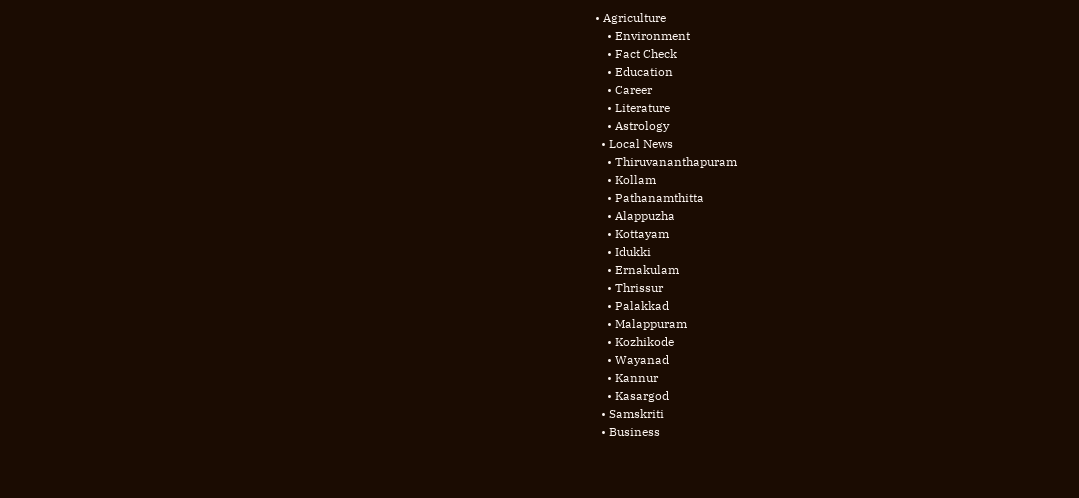• Agriculture
    • Environment
    • Fact Check
    • Education
    • Career
    • Literature
    • Astrology
  • Local News
    • Thiruvananthapuram
    • Kollam
    • Pathanamthitta
    • Alappuzha
    • Kottayam
    • Idukki
    • Ernakulam
    • Thrissur
    • Palakkad
    • Malappuram
    • Kozhikode
    • Wayanad
    • Kannur
    • Kasargod
  • Samskriti
  • Business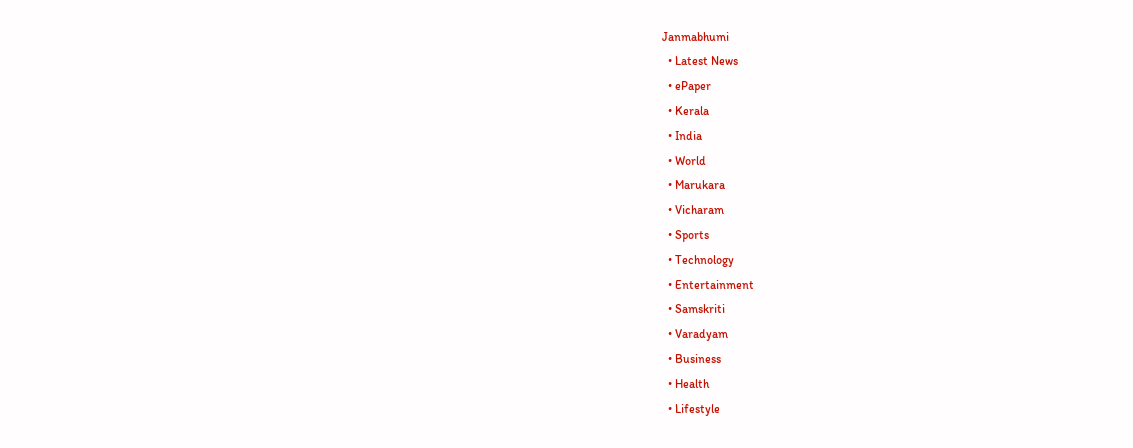Janmabhumi
  • Latest News
  • ePaper
  • Kerala
  • India
  • World
  • Marukara
  • Vicharam
  • Sports
  • Technology
  • Entertainment
  • Samskriti
  • Varadyam
  • Business
  • Health
  • Lifestyle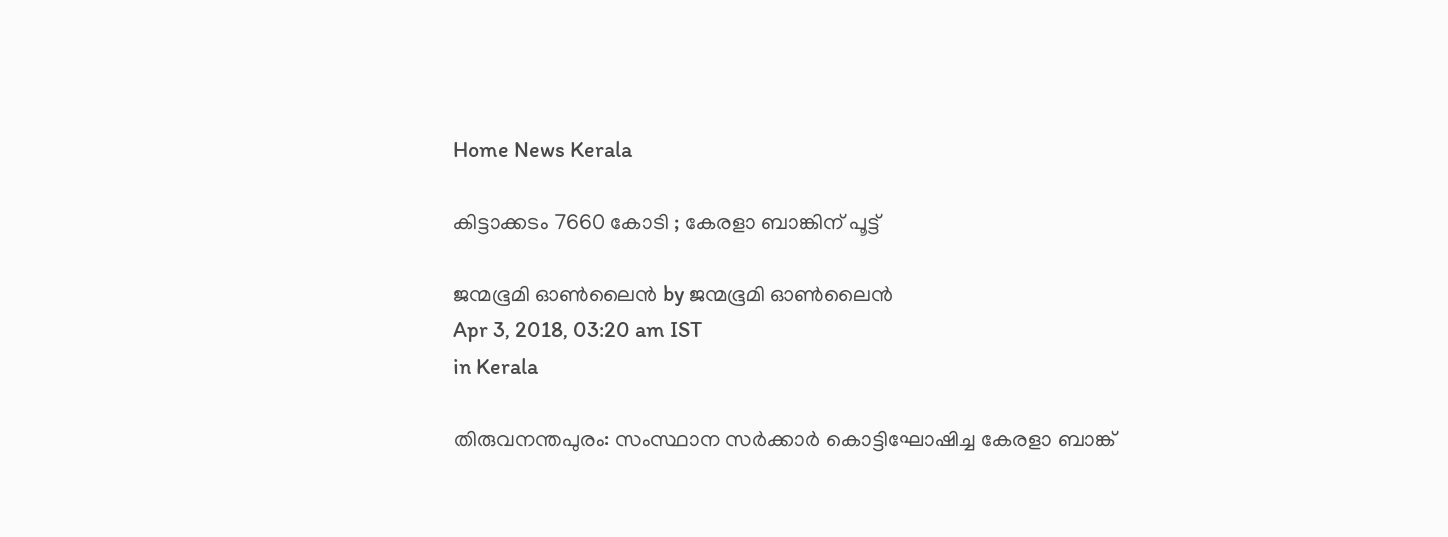Home News Kerala

കിട്ടാക്കടം 7660 കോടി ; കേരളാ ബാങ്കിന് പൂട്ട്

ജന്മഭൂമി ഓണ്‍ലൈന്‍ by ജന്മഭൂമി ഓണ്‍ലൈന്‍
Apr 3, 2018, 03:20 am IST
in Kerala

തിരുവനന്തപുരം: സംസ്ഥാന സര്‍ക്കാര്‍ കൊട്ടിഘോഷിച്ച കേരളാ ബാങ്ക്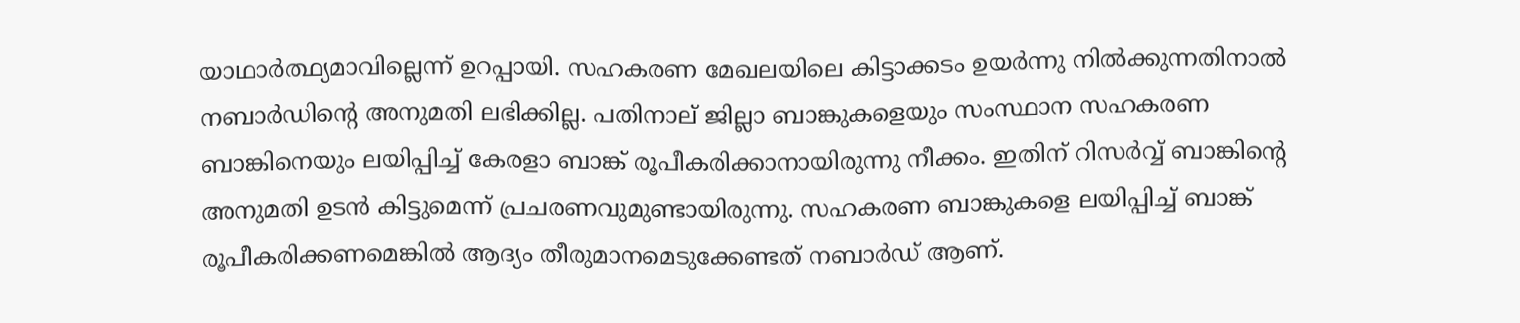യാഥാര്‍ത്ഥ്യമാവില്ലെന്ന് ഉറപ്പായി. സഹകരണ മേഖലയിലെ കിട്ടാക്കടം ഉയര്‍ന്നു നില്‍ക്കുന്നതിനാല്‍ നബാര്‍ഡിന്റെ അനുമതി ലഭിക്കില്ല. പതിനാല് ജില്ലാ ബാങ്കുകളെയും സംസ്ഥാന സഹകരണ ബാങ്കിനെയും ലയിപ്പിച്ച് കേരളാ ബാങ്ക് രൂപീകരിക്കാനായിരുന്നു നീക്കം. ഇതിന് റിസര്‍വ്വ് ബാങ്കിന്റെ അനുമതി ഉടന്‍ കിട്ടുമെന്ന് പ്രചരണവുമുണ്ടായിരുന്നു. സഹകരണ ബാങ്കുകളെ ലയിപ്പിച്ച് ബാങ്ക് രൂപീകരിക്കണമെങ്കില്‍ ആദ്യം തീരുമാനമെടുക്കേണ്ടത് നബാര്‍ഡ് ആണ്.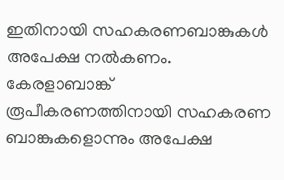ഇതിനായി സഹകരണബാങ്കുകള്‍ അപേക്ഷ നല്‍കണം. കേരളാബാങ്ക് രൂപീകരണത്തിനായി സഹകരണ ബാങ്കുകളൊന്നും അപേക്ഷ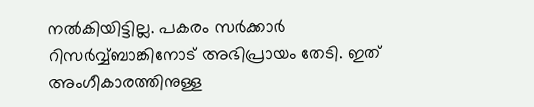നല്‍കിയിട്ടില്ല. പകരം സര്‍ക്കാര്‍ റിസര്‍വ്വ്ബാങ്കിനോട് അഭിപ്രായം തേടി. ഇത് അംഗീകാരത്തിനുള്ള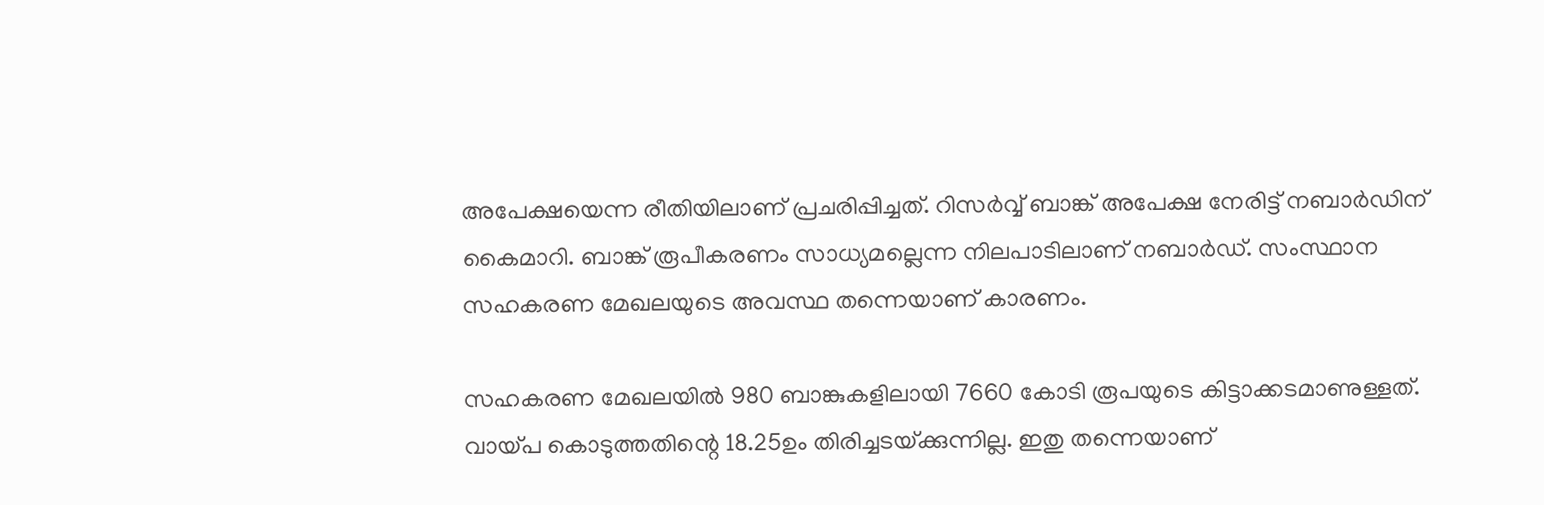അപേക്ഷയെന്ന രീതിയിലാണ് പ്രചരിപ്പിച്ചത്. റിസര്‍വ്വ് ബാങ്ക് അപേക്ഷ നേരിട്ട് നബാര്‍ഡിന് കൈമാറി. ബാങ്ക് രൂപീകരണം സാധ്യമല്ലെന്ന നിലപാടിലാണ് നബാര്‍ഡ്. സംസ്ഥാന സഹകരണ മേഖലയുടെ അവസ്ഥ തന്നെയാണ് കാരണം.

സഹകരണ മേഖലയില്‍ 980 ബാങ്കുകളിലായി 7660 കോടി രൂപയുടെ കിട്ടാക്കടമാണുള്ളത്. വായ്‌പ കൊടുത്തതിന്റെ 18.25ഉം തിരിച്ചടയ്‌ക്കുന്നില്ല. ഇതു തന്നെയാണ്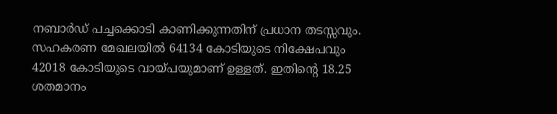നബാര്‍ഡ് പച്ചക്കൊടി കാണിക്കുന്നതിന് പ്രധാന തടസ്സവും. സഹകരണ മേഖലയില്‍ 64134 കോടിയുടെ നിക്ഷേപവും 42018 കോടിയുടെ വായ്‌പയുമാണ് ഉള്ളത്. ഇതിന്റെ 18.25 ശതമാനം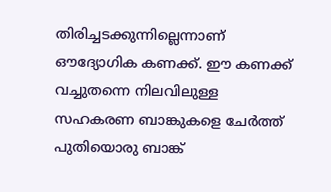തിരിച്ചടക്കുന്നില്ലെന്നാണ് ഔദ്യോഗിക കണക്ക്. ഈ കണക്ക് വച്ചുതന്നെ നിലവിലുള്ള സഹകരണ ബാങ്കുകളെ ചേര്‍ത്ത് പുതിയൊരു ബാങ്ക്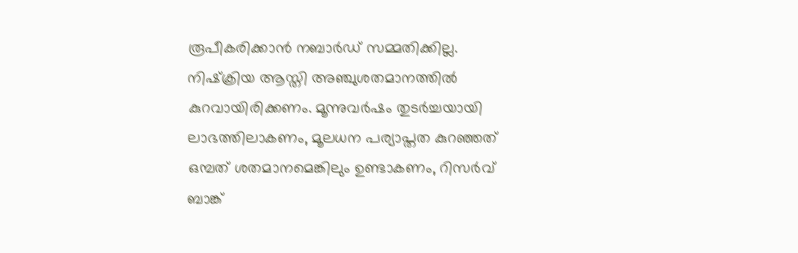രൂപീകരിക്കാന്‍ നബാര്‍ഡ് സമ്മതിക്കില്ല. നിഷ്‌ക്രിയ ആസ്തി അഞ്ചുശതമാനത്തില്‍ കുറവായിരിക്കണം. മൂന്നുവര്‍ഷം തുടര്‍ച്ചയായി ലാഭത്തിലാകണം, മൂലധന പര്യാപ്തത കുറഞ്ഞത് ഒമ്പത് ശതമാനമെങ്കിലും ഉണ്ടാകണം, റിസര്‍വ് ബാങ്ക്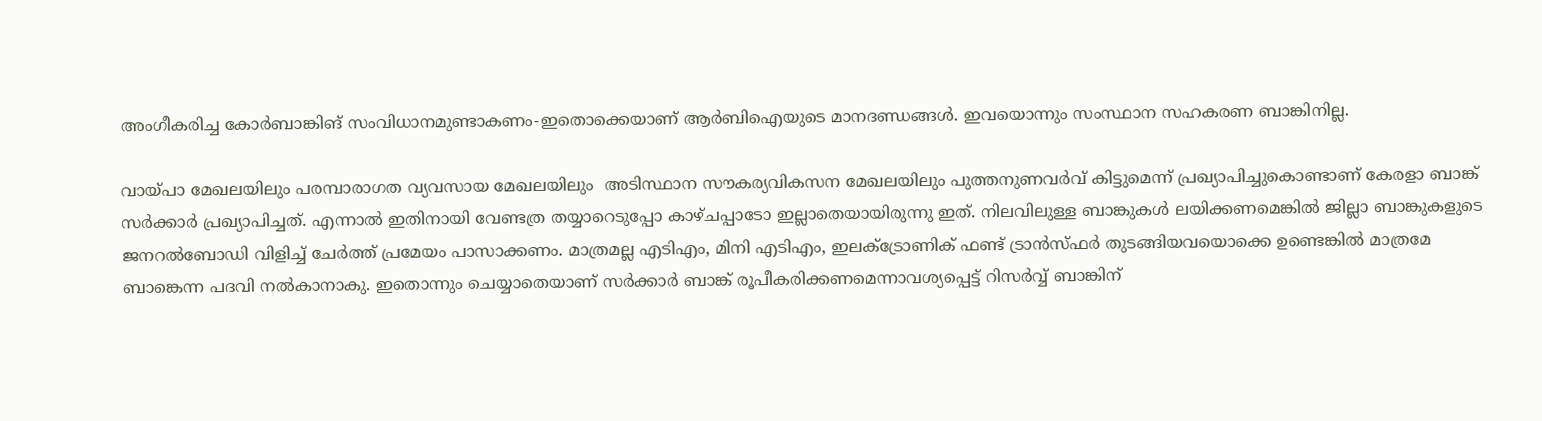അംഗീകരിച്ച കോര്‍ബാങ്കിങ് സംവിധാനമുണ്ടാകണം-ഇതൊക്കെയാണ് ആര്‍ബിഐയുടെ മാനദണ്ഡങ്ങള്‍. ഇവയൊന്നും സംസ്ഥാന സഹകരണ ബാങ്കിനില്ല.

വായ്‌പാ മേഖലയിലും പരമ്പാരാഗത വ്യവസായ മേഖലയിലും  അടിസ്ഥാന സൗകര്യവികസന മേഖലയിലും പുത്തനുണവര്‍വ് കിട്ടുമെന്ന് പ്രഖ്യാപിച്ചുകൊണ്ടാണ് കേരളാ ബാങ്ക് സര്‍ക്കാര്‍ പ്രഖ്യാപിച്ചത്. എന്നാല്‍ ഇതിനായി വേണ്ടത്ര തയ്യാറെടുപ്പോ കാഴ്ചപ്പാടോ ഇല്ലാതെയായിരുന്നു ഇത്. നിലവിലുള്ള ബാങ്കുകള്‍ ലയിക്കണമെങ്കില്‍ ജില്ലാ ബാങ്കുകളുടെ ജനറല്‍ബോഡി വിളിച്ച് ചേര്‍ത്ത് പ്രമേയം പാസാക്കണം. മാത്രമല്ല എടിഎം, മിനി എടിഎം, ഇലക്‌ട്രോണിക് ഫണ്ട് ട്രാന്‍സ്ഫര്‍ തുടങ്ങിയവയൊക്കെ ഉണ്ടെങ്കില്‍ മാത്രമേ ബാങ്കെന്ന പദവി നല്‍കാനാകു. ഇതൊന്നും ചെയ്യാതെയാണ് സര്‍ക്കാര്‍ ബാങ്ക് രൂപീകരിക്കണമെന്നാവശ്യപ്പെട്ട് റിസര്‍വ്വ് ബാങ്കിന്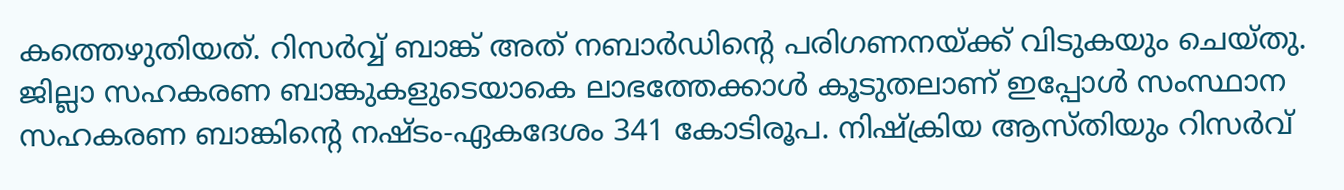കത്തെഴുതിയത്. റിസര്‍വ്വ് ബാങ്ക് അത് നബാര്‍ഡിന്റെ പരിഗണനയ്‌ക്ക് വിടുകയും ചെയ്തു. ജില്ലാ സഹകരണ ബാങ്കുകളുടെയാകെ ലാഭത്തേക്കാള്‍ കൂടുതലാണ് ഇപ്പോള്‍ സംസ്ഥാന സഹകരണ ബാങ്കിന്റെ നഷ്ടം-ഏകദേശം 341 കോടിരൂപ. നിഷ്‌ക്രിയ ആസ്തിയും റിസര്‍വ്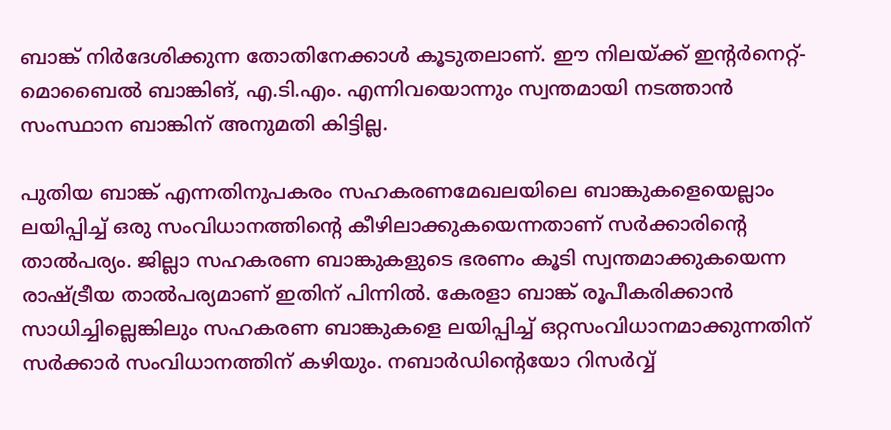ബാങ്ക് നിര്‍ദേശിക്കുന്ന തോതിനേക്കാള്‍ കൂടുതലാണ്. ഈ നിലയ്‌ക്ക് ഇന്റര്‍നെറ്റ്-മൊബൈല്‍ ബാങ്കിങ്, എ.ടി.എം. എന്നിവയൊന്നും സ്വന്തമായി നടത്താന്‍ സംസ്ഥാന ബാങ്കിന് അനുമതി കിട്ടില്ല.

പുതിയ ബാങ്ക് എന്നതിനുപകരം സഹകരണമേഖലയിലെ ബാങ്കുകളെയെല്ലാം ലയിപ്പിച്ച് ഒരു സംവിധാനത്തിന്റെ കീഴിലാക്കുകയെന്നതാണ് സര്‍ക്കാരിന്റെ താല്‍പര്യം. ജില്ലാ സഹകരണ ബാങ്കുകളുടെ ഭരണം കൂടി സ്വന്തമാക്കുകയെന്ന രാഷ്‌ട്രീയ താല്‍പര്യമാണ് ഇതിന് പിന്നില്‍. കേരളാ ബാങ്ക് രൂപീകരിക്കാന്‍ സാധിച്ചില്ലെങ്കിലും സഹകരണ ബാങ്കുകളെ ലയിപ്പിച്ച് ഒറ്റസംവിധാനമാക്കുന്നതിന് സര്‍ക്കാര്‍ സംവിധാനത്തിന് കഴിയും. നബാര്‍ഡിന്റെയോ റിസര്‍വ്വ്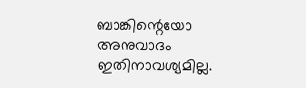ബാങ്കിന്റെയോ അനുവാദം ഇതിനാവശ്യമില്ല.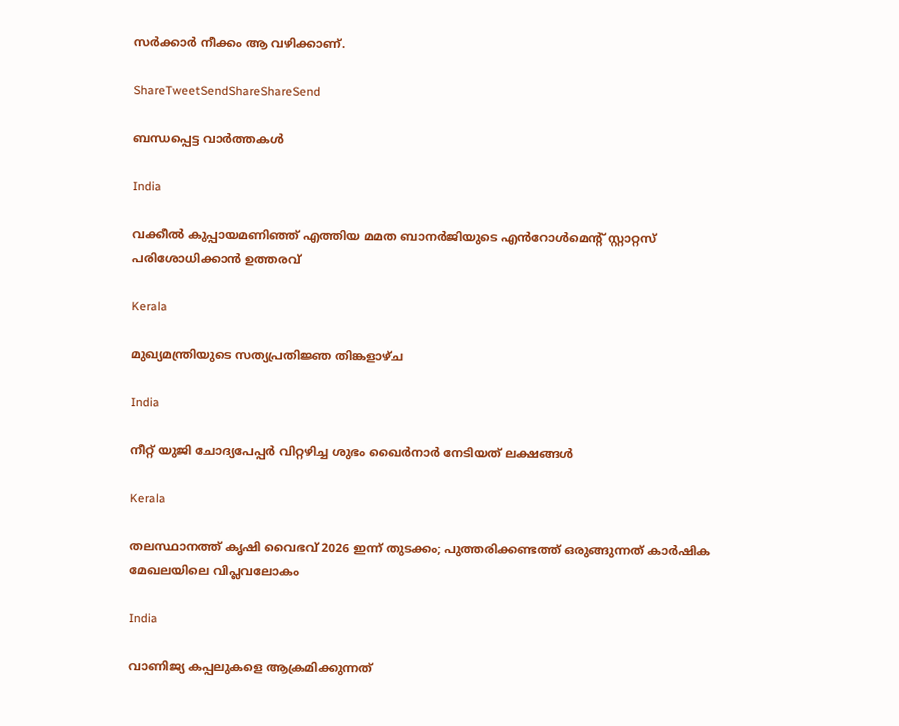സര്‍ക്കാര്‍ നീക്കം ആ വഴിക്കാണ്.

ShareTweetSendShareShareSend

ബന്ധപ്പെട്ട വാര്‍ത്തകള്‍

India

വക്കീൽ കുപ്പായമണിഞ്ഞ് എത്തിയ മമത ബാനർജിയുടെ എൻറോൾമെന്റ് സ്റ്റാറ്റസ് പരിശോധിക്കാൻ ഉത്തരവ്

Kerala

മുഖ്യമന്ത്രിയുടെ സത്യപ്രതിജ്ഞ തിങ്കളാഴ്ച

India

നീറ്റ് യുജി ചോദ്യപേപ്പര്‍ വിറ്റഴിച്ച ശുഭം ഖൈര്‍നാര്‍ നേടിയത് ലക്ഷങ്ങള്‍

Kerala

തലസ്ഥാനത്ത് കൃഷി വൈഭവ് 2026 ഇന്ന് തുടക്കം; പുത്തരിക്കണ്ടത്ത് ഒരുങ്ങുന്നത് കാര്‍ഷിക മേഖലയിലെ വിപ്ലവലോകം

India

വാണിജ്യ കപ്പലുകളെ ആക്രമിക്കുന്നത്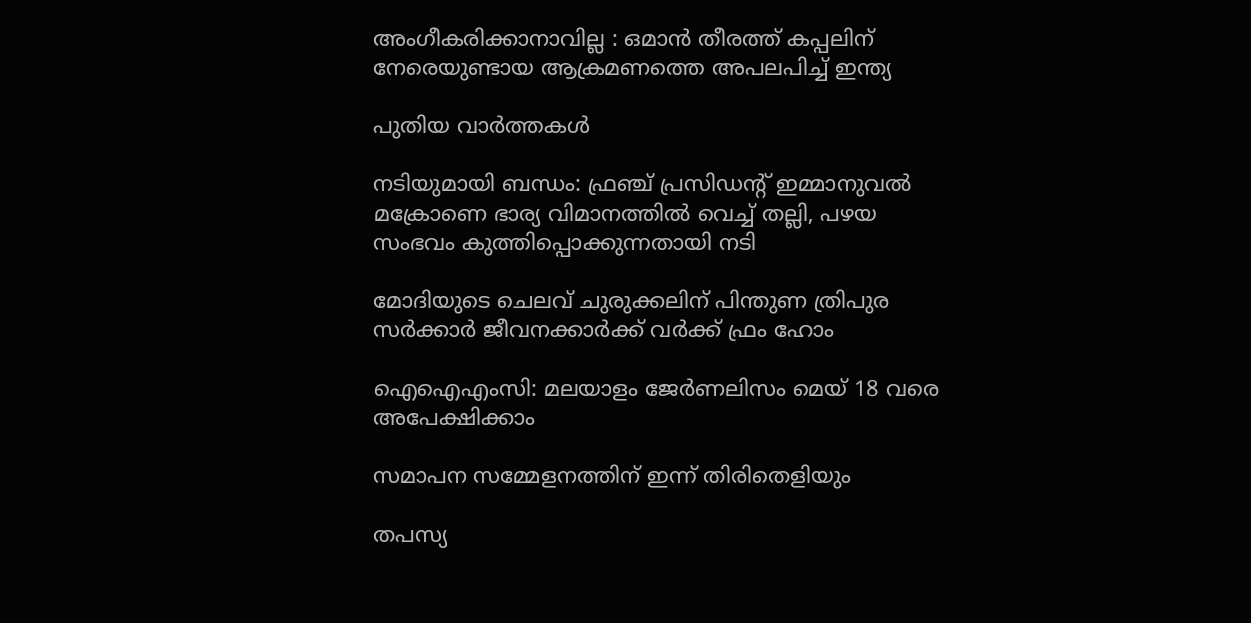അംഗീകരിക്കാനാവില്ല : ഒമാൻ തീരത്ത് കപ്പലിന് നേരെയുണ്ടായ ആക്രമണത്തെ അപലപിച്ച് ഇന്ത്യ

പുതിയ വാര്‍ത്തകള്‍

നടിയുമായി ബന്ധം: ഫ്രഞ്ച് പ്രസിഡന്റ് ഇമ്മാനുവൽ മക്രോണെ ഭാര്യ വിമാനത്തില്‍ വെച്ച് തല്ലി, പഴയ സംഭവം കുത്തിപ്പൊക്കുന്നതായി നടി

മോദിയുടെ ചെലവ് ചുരുക്കലിന് പിന്തുണ ത്രിപുര സര്‍ക്കാര്‍ ജീവനക്കാര്‍ക്ക് വര്‍ക്ക് ഫ്രം ഹോം

ഐഐഎംസി: മലയാളം ജേര്‍ണലിസം മെയ് 18 വരെ അപേക്ഷിക്കാം

സമാപന സമ്മേളനത്തിന് ഇന്ന് തിരിതെളിയും

തപസ്യ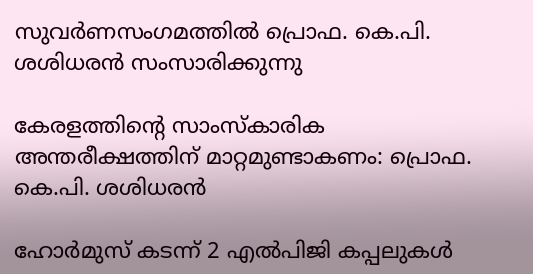സുവര്‍ണസംഗമത്തില്‍ പ്രൊഫ. കെ.പി. ശശിധരന്‍ സംസാരിക്കുന്നു

കേരളത്തിന്റെ സാംസ്‌കാരിക അന്തരീക്ഷത്തിന് മാറ്റമുണ്ടാകണം: പ്രൊഫ. കെ.പി. ശശിധരന്‍

ഹോർമുസ് കടന്ന് 2 എൽപിജി കപ്പലുകൾ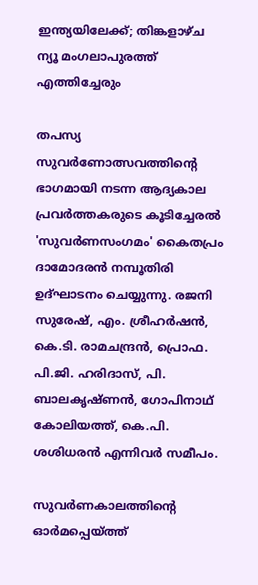ഇന്ത്യയിലേക്ക്; തിങ്കളാഴ്ച ന്യൂ മംഗലാപുരത്ത് എത്തിച്ചേരും

തപസ്യ സുവര്‍ണോത്സവത്തിന്റെ ഭാഗമായി നടന്ന ആദ്യകാല പ്രവര്‍ത്തകരുടെ കൂടിച്ചേരല്‍ 'സുവര്‍ണസംഗമം' കൈതപ്രം ദാമോദരന്‍ നമ്പൂതിരി ഉദ്ഘാടനം ചെയ്യുന്നു. രജനി സുരേഷ്, എം. ശ്രീഹര്‍ഷന്‍, കെ.ടി. രാമചന്ദ്രന്‍, പ്രൊഫ. പി.ജി. ഹരിദാസ്, പി. ബാലകൃഷ്ണന്‍, ഗോപിനാഥ് കോലിയത്ത്, കെ.പി. ശശിധരന്‍ എന്നിവര്‍ സമീപം.

സുവര്‍ണകാലത്തിന്റെ ഓര്‍മപ്പെയ്‌ത്ത്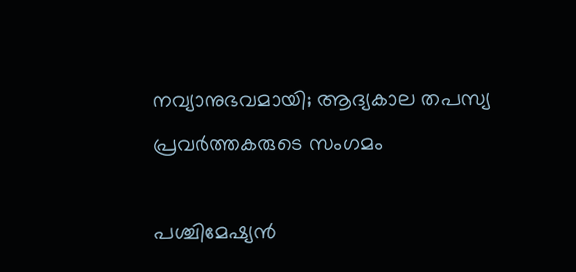നവ്യാനുഭവമായി; ആദ്യകാല തപസ്യ പ്രവര്‍ത്തകരുടെ സംഗമം

പശ്ചിമേഷ്യൻ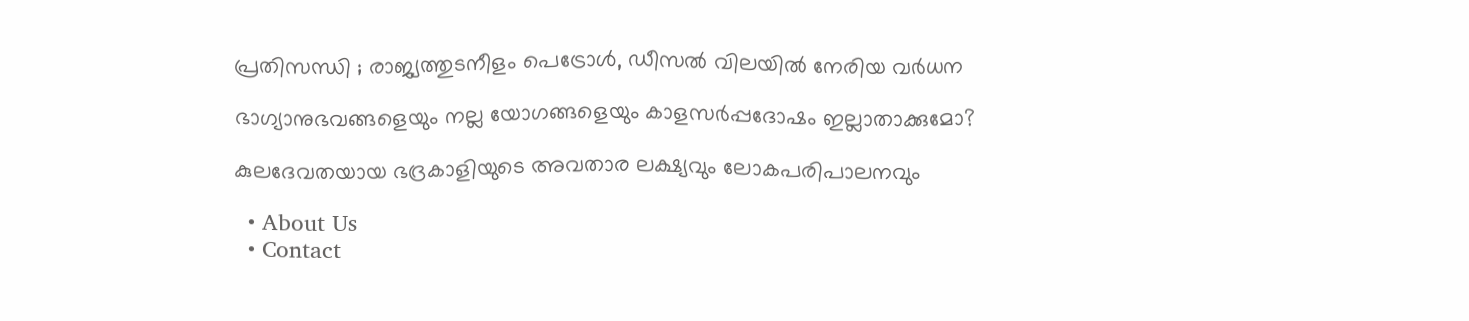പ്രതിസന്ധി ; രാജ്യത്തുടനീളം പെട്രോൾ, ഡീസൽ വിലയിൽ നേരിയ വർധന

ഭാഗ്യാനുഭവങ്ങളെയും നല്ല യോഗങ്ങളെയും കാളസര്‍പ്പദോഷം ഇല്ലാതാക്കുമോ?

കുലദേവതയായ ഭദ്രകാളിയുടെ അവതാര ലക്ഷ്യവും ലോകപരിപാലനവും

  • About Us
  • Contact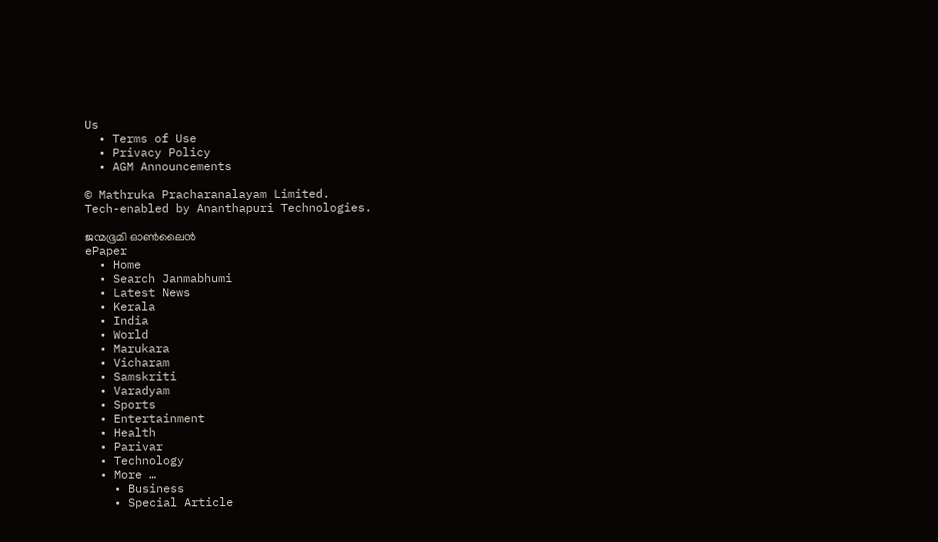Us
  • Terms of Use
  • Privacy Policy
  • AGM Announcements

© Mathruka Pracharanalayam Limited.
Tech-enabled by Ananthapuri Technologies.

ജന്മഭൂമി ഓണ്‍ലൈന്‍
ePaper
  • Home
  • Search Janmabhumi
  • Latest News
  • Kerala
  • India
  • World
  • Marukara
  • Vicharam
  • Samskriti
  • Varadyam
  • Sports
  • Entertainment
  • Health
  • Parivar
  • Technology
  • More …
    • Business
    • Special Article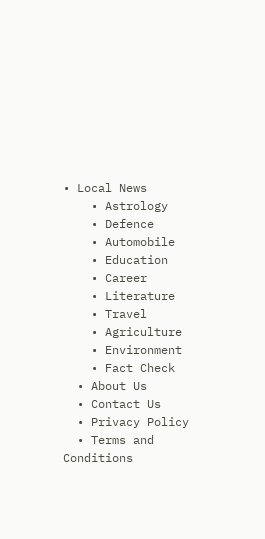• Local News
    • Astrology
    • Defence
    • Automobile
    • Education
    • Career
    • Literature
    • Travel
    • Agriculture
    • Environment
    • Fact Check
  • About Us
  • Contact Us
  • Privacy Policy
  • Terms and Conditions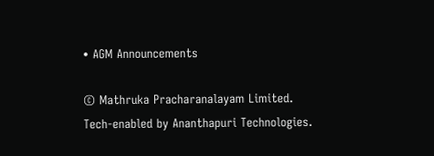• AGM Announcements

© Mathruka Pracharanalayam Limited.
Tech-enabled by Ananthapuri Technologies.